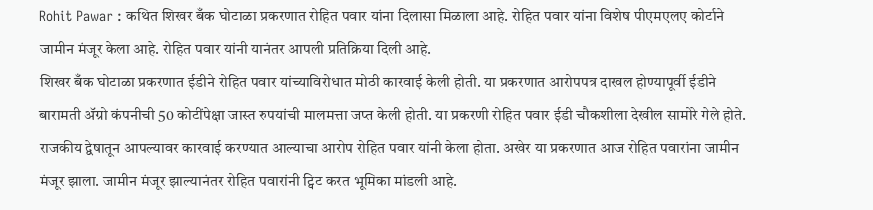Rohit Pawar : कथित शिखर बँक घोटाळा प्रकरणात रोहित पवार यांना दिलासा मिळाला आहे. रोहित पवार यांना विशेष पीएमएलए कोर्टाने जामीन मंजूर केला आहे. रोहित पवार यांनी यानंतर आपली प्रतिक्रिया दिली आहे.
शिखर बँक घोटाळा प्रकरणात ईडीने रोहित पवार यांच्याविरोधात मोठी कारवाई केली होती. या प्रकरणात आरोपपत्र दाखल होण्यापूर्वी ईडीने बारामती ॲग्रो कंपनीची 50 कोटींपेक्षा जास्त रुपयांची मालमत्ता जप्त केली होती. या प्रकरणी रोहित पवार ईडी चौकशीला देखील सामोरे गेले होते. राजकीय द्वेषातून आपल्यावर कारवाई करण्यात आल्याचा आरोप रोहित पवार यांनी केला होता. अखेर या प्रकरणात आज रोहित पवारांना जामीन मंजूर झाला. जामीन मंजूर झाल्यानंतर रोहित पवारांनी ट्विट करत भूमिका मांडली आहे.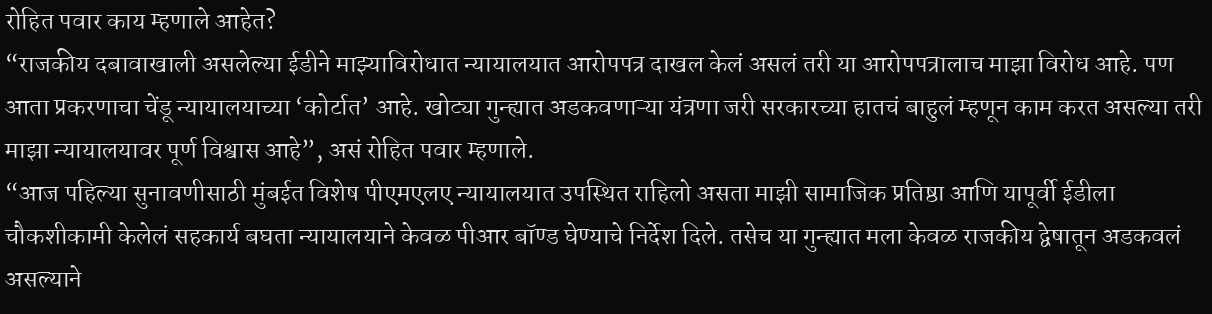रोहित पवार काय म्हणाले आहेत?
“राजकीय दबावाखाली असलेल्या ईडीने माझ्याविरोधात न्यायालयात आरोपपत्र दाखल केलं असलं तरी या आरोपपत्रालाच माझा विरोध आहे. पण आता प्रकरणाचा चेंडू न्यायालयाच्या ‘कोर्टात’ आहे. खोट्या गुन्ह्यात अडकवणाऱ्या यंत्रणा जरी सरकारच्या हातचं बाहुलं म्हणून काम करत असल्या तरी माझा न्यायालयावर पूर्ण विश्वास आहे”, असं रोहित पवार म्हणाले.
“आज पहिल्या सुनावणीसाठी मुंबईत विशेष पीएमएलए न्यायालयात उपस्थित राहिलो असता माझी सामाजिक प्रतिष्ठा आणि यापूर्वी ईडीला चौकशीकामी केलेलं सहकार्य बघता न्यायालयाने केवळ पीआर बॉण्ड घेण्याचे निर्देश दिले. तसेच या गुन्ह्यात मला केवळ राजकीय द्वेषातून अडकवलं असल्याने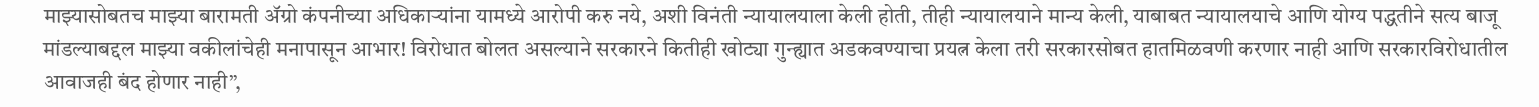माझ्यासोबतच माझ्या बारामती ॲग्रो कंपनीच्या अधिकाऱ्यांना यामध्ये आरोपी करु नये, अशी विनंती न्यायालयाला केली होती, तीही न्यायालयाने मान्य केली, याबाबत न्यायालयाचे आणि योग्य पद्धतीने सत्य बाजू मांडल्याबद्दल माझ्या वकीलांचेही मनापासून आभार! विरोधात बोलत असल्याने सरकारने कितीही खोट्या गुन्ह्यात अडकवण्याचा प्रयत्न केला तरी सरकारसोबत हातमिळवणी करणार नाही आणि सरकारविरोधातील आवाजही बंद होणार नाही”,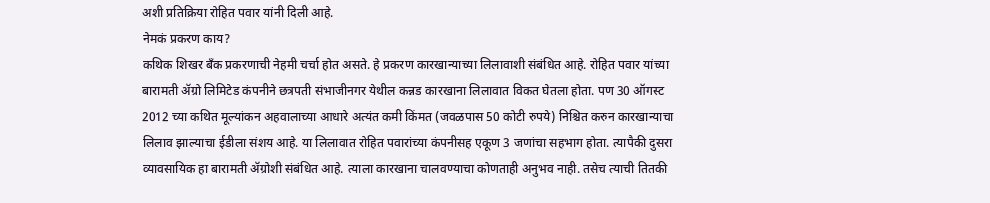अशी प्रतिक्रिया रोहित पवार यांनी दिली आहे.
नेमकं प्रकरण काय?
कथिक शिखर बँक प्रकरणाची नेहमी चर्चा होत असते. हे प्रकरण कारखान्याच्या लिलावाशी संबंधित आहे. रोहित पवार यांच्या बारामती ॲग्रो लिमिटेड कंपनीने छत्रपती संभाजीनगर येथील कन्नड कारखाना लिलावात विकत घेतला होता. पण 30 ऑगस्ट 2012 च्या कथित मूल्यांकन अहवालाच्या आधारे अत्यंत कमी किंमत (जवळपास 50 कोटी रुपये) निश्चित करुन कारखान्याचा लिलाव झाल्याचा ईडीला संशय आहे. या लिलावात रोहित पवारांच्या कंपनीसह एकूण 3 जणांचा सहभाग होता. त्यापैकी दुसरा व्यावसायिक हा बारामती ॲग्रोशी संबंधित आहे. त्याला कारखाना चालवण्याचा कोणताही अनुभव नाही. तसेच त्याची तितकी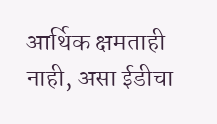आर्थिक क्षमताही नाही, असा ईडीचा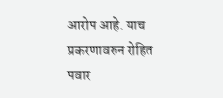आरोप आहे. याच प्रकरणावरुन रोहित पवार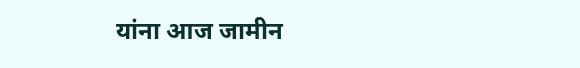यांना आज जामीन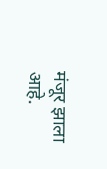मंजूर झाला आहे.